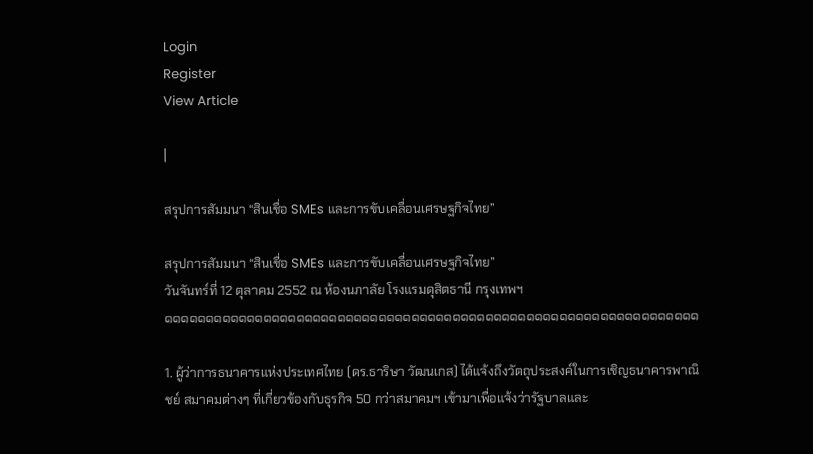Login
Register
View Article

|

สรุปการสัมมนา “สินเชื่อ SMEs และการขับเคลื่อนเศรษฐกิจไทย”

สรุปการสัมมนา “สินเชื่อ SMEs และการขับเคลื่อนเศรษฐกิจไทย”
วันจันทร์ที่ 12 ตุลาคม 2552 ณ ห้องนภาลัย โรงแรมดุสิตธานี กรุงเทพฯ
๑๑๑๑๑๑๑๑๑๑๑๑๑๑๑๑๑๑๑๑๑๑๑๑๑๑๑๑๑๑๑๑๑๑๑๑๑๑๑๑๑๑๑๑๑๑๑๑๑๑๑๑๑๑๑๑๑๑๑๑๑๑๑๑๑

1. ผู้ว่าการธนาคารแห่งประเทศไทย (ดร.ธาริษา วัฒนเกส) ได้แจ้งถึงวัตถุประสงค์ในการเชิญธนาคารพาณิชย์ สมาคมต่างๆ ที่เกี่ยวข้องกับธุรกิจ 50 กว่าสมาคมฯ เข้ามาเพื่อแจ้งว่ารัฐบาลและ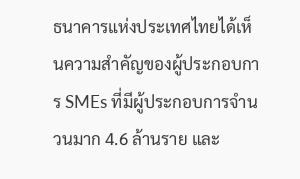ธนาคารแห่งประเทศไทยได้เห็นความสำคัญของผู้ประกอบการ SMEs ที่มีผู้ประกอบการจำนวนมาก 4.6 ล้านราย และ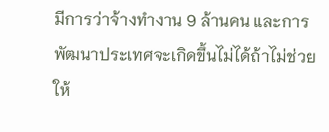มีการว่าจ้างทำงาน 9 ล้านคน และการพัฒนาประเทศจะเกิดขึ้นไม่ได้ถ้าไม่ช่วยให้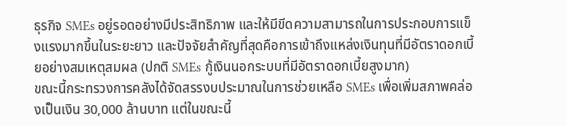ธุรกิจ SMEs อยู่รอดอย่างมีประสิทธิภาพ และให้มีขีดความสามารถในการประกอบการแข็งแรงมากขึ้นในระยะยาว และปัจจัยสำคัญที่สุดคือการเข้าถึงแหล่งเงินทุนที่มีอัตราดอกเบี้ยอย่างสมเหตุสมผล (ปกติ SMEs กู้เงินนอกระบบที่มีอัตราดอกเบี้ยสูงมาก)
ขณะนี้กระทรวงการคลังได้จัดสรรงบประมาณในการช่วยเหลือ SMEs เพื่อเพิ่มสภาพคล่องเป็นเงิน 30,000 ล้านบาท แต่ในขณะนี้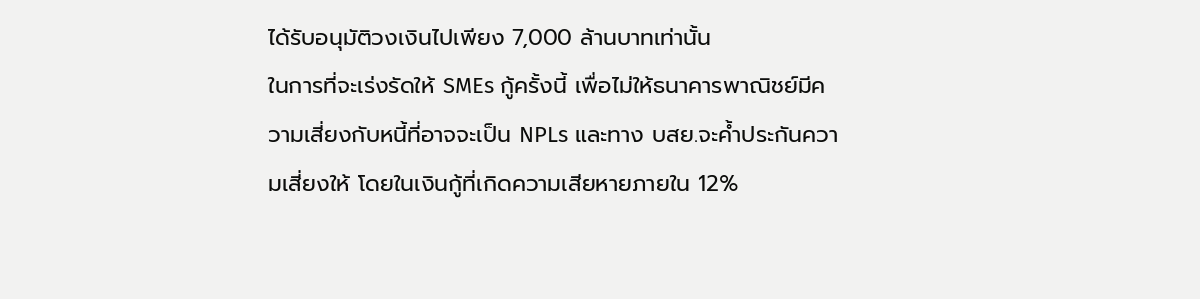ได้รับอนุมัติวงเงินไปเพียง 7,000 ล้านบาทเท่านั้น
ในการที่จะเร่งรัดให้ SMEs กู้ครั้งนี้ เพื่อไม่ให้ธนาคารพาณิชย์มีความเสี่ยงกับหนี้ที่อาจจะเป็น NPLs และทาง บสย.จะค้ำประกันความเสี่ยงให้ โดยในเงินกู้ที่เกิดความเสียหายภายใน 12%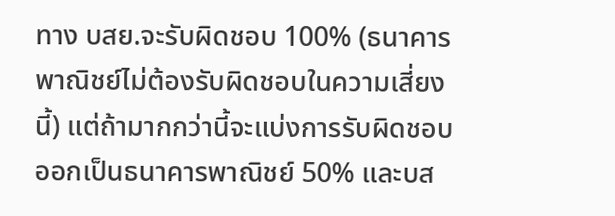ทาง บสย.จะรับผิดชอบ 100% (ธนาคารพาณิชย์ไม่ต้องรับผิดชอบในความเสี่ยงนี้) แต่ถ้ามากกว่านี้จะแบ่งการรับผิดชอบออกเป็นธนาคารพาณิชย์ 50% และบส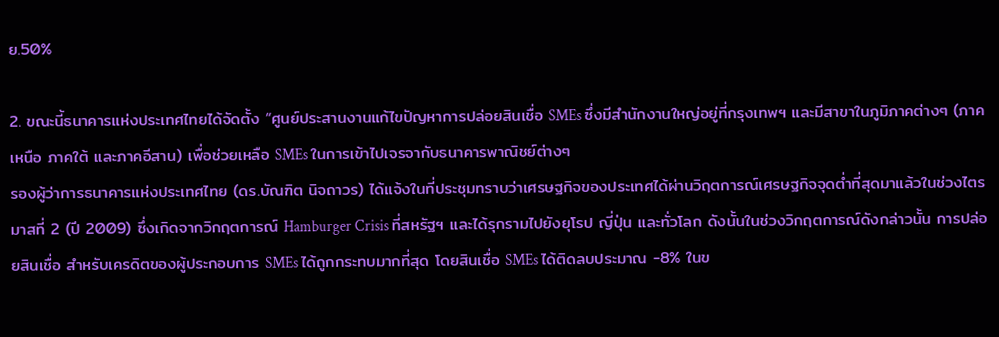ย.50%

2. ขณะนี้ธนาคารแห่งประเทศไทยได้จัดตั้ง “ศูนย์ประสานงานแก้ไขปัญหาการปล่อยสินเชื่อ SMEs ซึ่งมีสำนักงานใหญ่อยู่ที่กรุงเทพฯ และมีสาขาในภูมิภาคต่างๆ (ภาคเหนือ ภาคใต้ และภาคอีสาน) เพื่อช่วยเหลือ SMEs ในการเข้าไปเจรจากับธนาคารพาณิชย์ต่างๆ
รองผู้ว่าการธนาคารแห่งประเทศไทย (ดร.บัณฑิต นิจถาวร) ได้แจ้งในที่ประชุมทราบว่าเศรษฐกิจของประเทศได้ผ่านวิฤตการณ์เศรษฐกิจจุดต่ำที่สุดมาแล้วในช่วงไตรมาสที่ 2 (ปี 2009) ซึ่งเกิดจากวิกฤตการณ์ Hamburger Crisis ที่สหรัฐฯ และได้รุกรามไปยังยุโรป ญี่ปุ่น และทั่วโลก ดังนั้นในช่วงวิกฤตการณ์ดังกล่าวนั้น การปล่อยสินเชื่อ สำหรับเครดิตของผู้ประกอบการ SMEs ได้ถูกกระทบมากที่สุด โดยสินเชื่อ SMEs ได้ติดลบประมาณ -8% ในข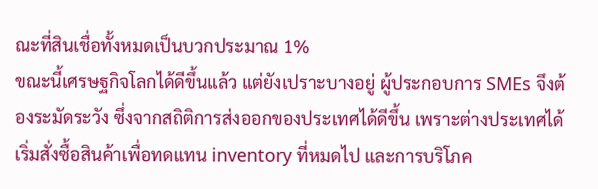ณะที่สินเชื่อทั้งหมดเป็นบวกประมาณ 1%
ขณะนี้เศรษฐกิจโลกได้ดีขึ้นแล้ว แต่ยังเปราะบางอยู่ ผู้ประกอบการ SMEs จึงต้องระมัดระวัง ซึ่งจากสถิติการส่งออกของประเทศได้ดีขึ้น เพราะต่างประเทศได้เริ่มสั่งซื้อสินค้าเพื่อทดแทน inventory ที่หมดไป และการบริโภค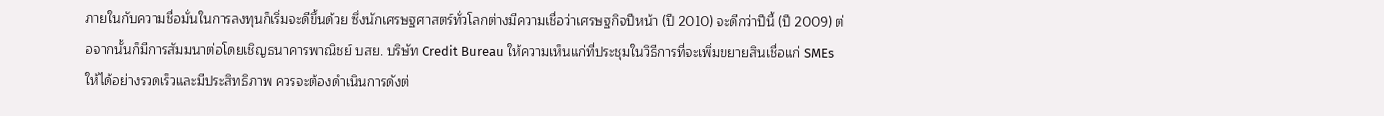ภายในกับความชื่อมั่นในการลงทุนก็เริ่มจะดีขึ้นด้วย ซึ่งนักเศรษฐศาสตร์ทั่วโลกต่างมีความเชื่อว่าเศรษฐกิจปีหน้า (ปี 2010) จะดีกว่าปีนี้ (ปี 2009) ต่อจากนั้นก็มีการสัมมนาต่อโดยเชิญธนาคารพาณิชย์ บสย. บริษัท Credit Bureau ให้ความเห็นแก่ที่ประชุมในวิธีการที่จะเพิ่มขยายสินเชื่อแก่ SMEs ให้ได้อย่างรวดเร็วและมีประสิทธิภาพ ควรจะต้องดำเนินการดังต่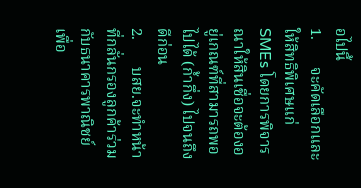อไปนี้
1.       จะคัดเลือกและให้สิทธิพิเศษแก่ SMEs โดยการพิจารณาให้สินเชื่อจะต้องอยู่เกณฑ์ที่สามารถพอไปได้ (ก้ำกึ่ง) ไปจนถึงดีก่อน
2.       บสย.จะทำหน้าที่กลั่นกรองลูกค้าร่วมกับธนาคารพาณิชย์ เพื่อ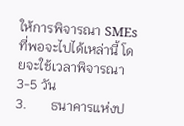ให้การพิจารณา SMEs ที่พอจะไปได้เหล่านี้ โดยจะใช้เวลาพิจารณา 3-5 วัน
3.       ธนาคารแห่งป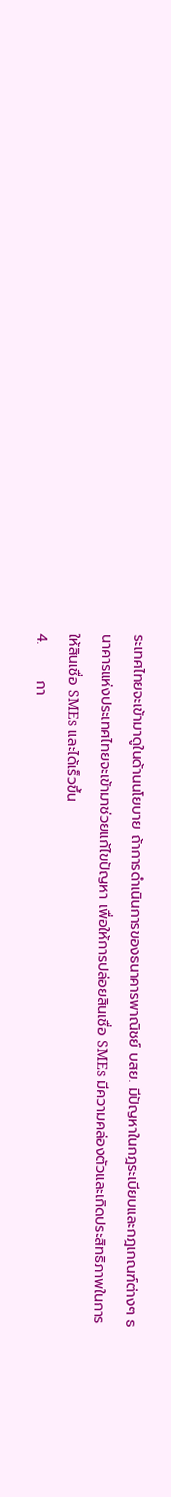ระเทศไทยจะเข้ามาดูในด้านนโยบาย ถ้าการดำเนินการของธนาคารพาณิชย์ บสย. มีปัญหาในกฎระเบียบและกฎเกณฑ์ต่างๆ ธนาคารแห่งประเทศไทยจะเข้ามาช่วยแก้ไขปัญหา เพื่อให้การปล่อยสินเชื่อ SMEs มีความคล่องตัวและเกิดประสิทธิภาพในการให้สินเชื่อ SMEs และได้เร็วขึ้น
4.       กา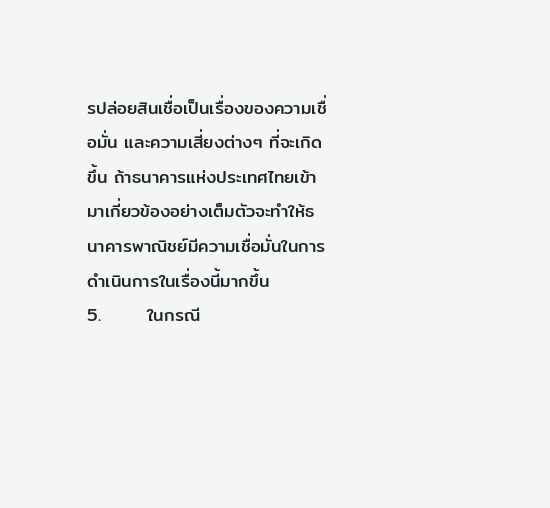รปล่อยสินเชื่อเป็นเรื่องของความเชื่อมั่น และความเสี่ยงต่างๆ ที่จะเกิดขึ้น ถ้าธนาคารแห่งประเทศไทยเข้ามาเกี่ยวข้องอย่างเต็มตัวจะทำให้ธนาคารพาณิชย์มีความเชื่อมั่นในการดำเนินการในเรื่องนี้มากขึ้น
5.       ในกรณี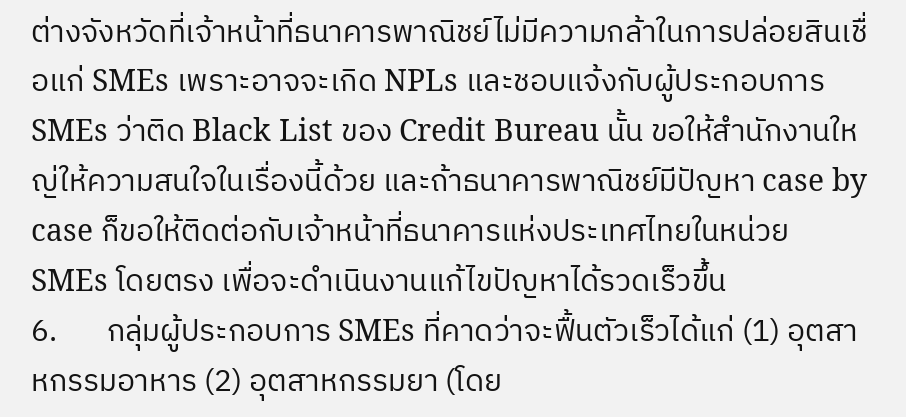ต่างจังหวัดที่เจ้าหน้าที่ธนาคารพาณิชย์ไม่มีความกล้าในการปล่อยสินเชื่อแก่ SMEs เพราะอาจจะเกิด NPLs และชอบแจ้งกับผู้ประกอบการ SMEs ว่าติด Black List ของ Credit Bureau นั้น ขอให้สำนักงานใหญ่ให้ความสนใจในเรื่องนี้ด้วย และถ้าธนาคารพาณิชย์มีปัญหา case by case ก็ขอให้ติดต่อกับเจ้าหน้าที่ธนาคารแห่งประเทศไทยในหน่วย SMEs โดยตรง เพื่อจะดำเนินงานแก้ไขปัญหาได้รวดเร็วขึ้น
6.       กลุ่มผู้ประกอบการ SMEs ที่คาดว่าจะฟื้นตัวเร็วได้แก่ (1) อุตสาหกรรมอาหาร (2) อุตสาหกรรมยา (โดย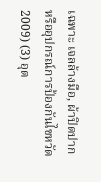เฉพาะ เจลล้างมือ, ผ้าปิดปาก หรืออุปกรณ์การป้องกันไขหวัด 2009) (3) อุต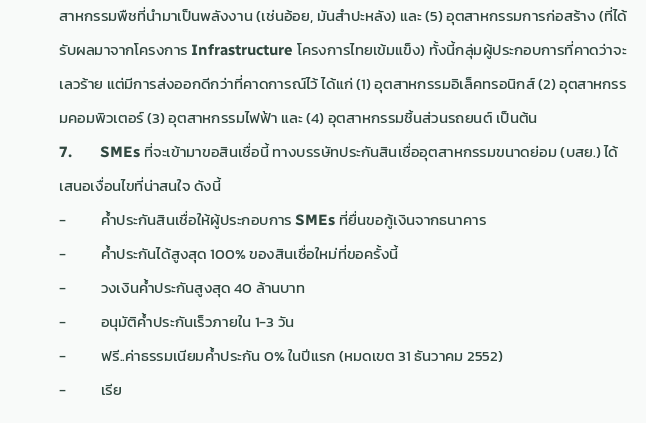สาหกรรมพืชที่นำมาเป็นพลังงาน (เช่นอ้อย, มันสำปะหลัง) และ (5) อุตสาหกรรมการก่อสร้าง (ที่ได้รับผลมาจากโครงการ Infrastructure โครงการไทยเข้มแข็ง) ทั้งนี้กลุ่มผู้ประกอบการที่คาดว่าจะเลวร้าย แต่มีการส่งออกดีกว่าที่คาดการณ์ไว้ ได้แก่ (1) อุตสาหกรรมอิเล็คทรอนิกส์ (2) อุตสาหกรรมคอมพิวเตอร์ (3) อุตสาหกรรมไฟฟ้า และ (4) อุตสาหกรรมชิ้นส่วนรถยนต์ เป็นต้น
7.       SMEs ที่จะเข้ามาขอสินเชื่อนี้ ทางบรรษัทประกันสินเชื่ออุตสาหกรรมขนาดย่อม (บสย.) ได้เสนอเงื่อนไขที่น่าสนใจ ดังนี้
-          ค้ำประกันสินเชื่อให้ผู้ประกอบการ SMEs ที่ยื่นขอกู้เงินจากธนาคาร
-          ค้ำประกันได้สูงสุด 100% ของสินเชื่อใหม่ที่ขอครั้งนี้
-          วงเงินค้ำประกันสูงสุด 40 ล้านบาท
-          อนุมัติค้ำประกันเร็วภายใน 1-3 วัน
-          ฟรี..ค่าธรรมเนียมค้ำประกัน 0% ในปีแรก (หมดเขต 31 ธันวาคม 2552)
-          เรีย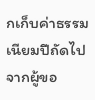กเก็บค่าธรรมเนียมปีถัดไปจากผู้ขอ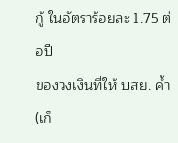กู้ ในอัตราร้อยละ 1.75 ต่อปี
ของวงเงินที่ให้ บสย. ค้ำ (เก็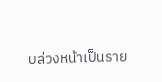บล่วงหน้าเป็นราย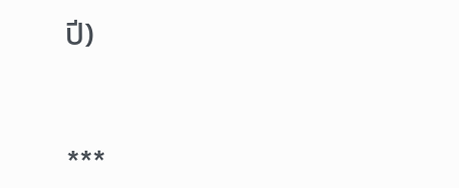ปี)


***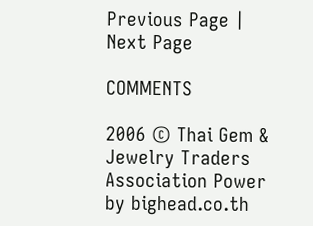Previous Page | Next Page

COMMENTS

2006 © Thai Gem & Jewelry Traders Association Power by bighead.co.th